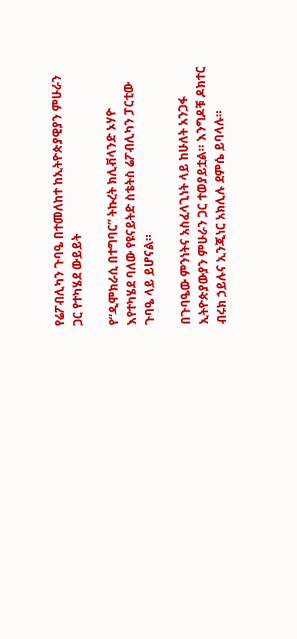የሬፖብሊካን ጉባዔ በተመለከተ ከኢትዮጵያዊያን ምሁራን ጋር የተካሄደ ውይይት

የ“ዲሞክራሲ በተግባር” ትኩረት ክሊቭላንድ ኦሃዮ እየተካሄደ ባለው የዩናይትድ ስቴትስ ሬፖብሊካን ፓርቲው ጉባዔ ላይ ይሆናል።

በጉባዔው ምንነትና አስፈላጊነት ላይ ከሁለት አንጋፋ ኢትዮጵያውያን ምሁራን ጋር ተወያይቷል። እንግዶቹ ዶክተር ብሩክ ኃይሉና ኢንጂነር አክሊሉ ደምሴ ይባላሉ።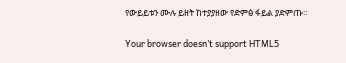የውይይቱን ሙሉ ይዘት ከተያያዘው የድምፅ ፋይል ያድምጡ።

Your browser doesn’t support HTML5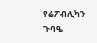የሬፖብሊካን ጉባዔ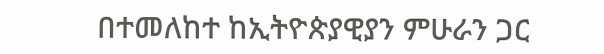በተመለከተ ከኢትዮጵያዊያን ምሁራን ጋር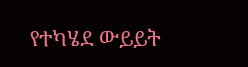የተካሄደ ውይይት